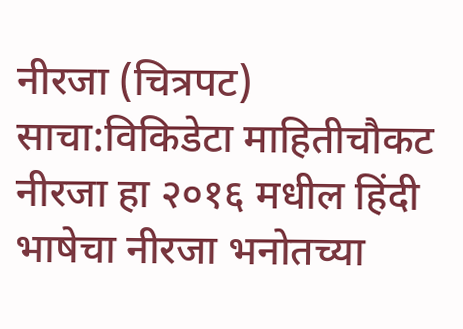नीरजा (चित्रपट)
साचा:विकिडेटा माहितीचौकट नीरजा हा २०१६ मधील हिंदी भाषेचा नीरजा भनोतच्या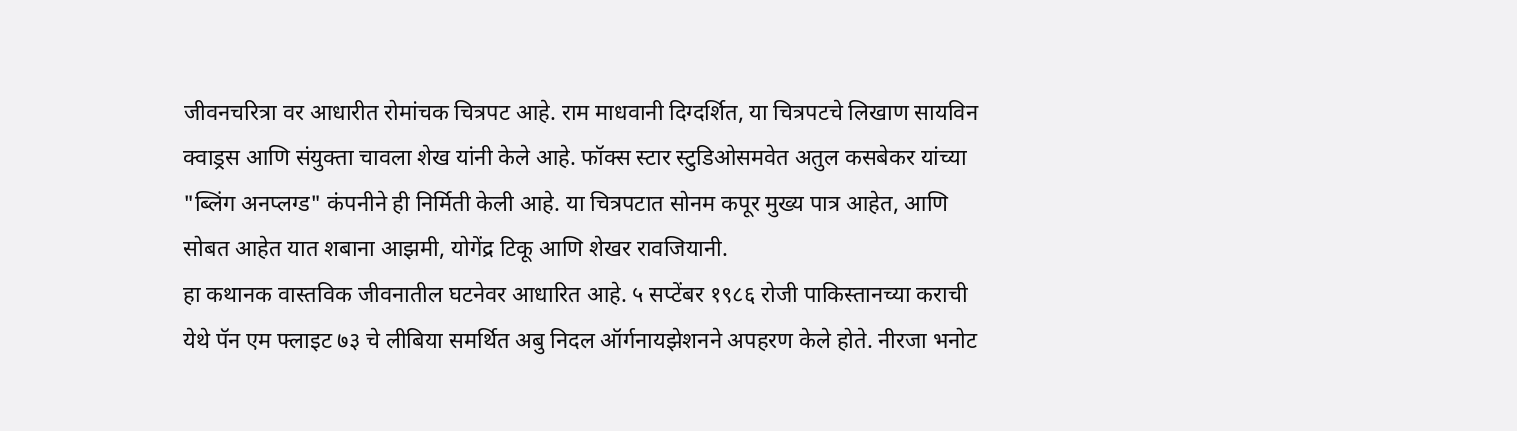जीवनचरित्रा वर आधारीत रोमांचक चित्रपट आहे. राम माधवानी दिग्दर्शित, या चित्रपटचे लिखाण सायविन क्वाड्रस आणि संयुक्ता चावला शेख यांनी केले आहे. फॉक्स स्टार स्टुडिओसमवेत अतुल कसबेकर यांच्या "ब्लिंग अनप्लग्ड" कंपनीने ही निर्मिती केली आहे. या चित्रपटात सोनम कपूर मुख्य पात्र आहेत, आणि सोबत आहेत यात शबाना आझमी, योगेंद्र टिकू आणि शेखर रावजियानी.
हा कथानक वास्तविक जीवनातील घटनेवर आधारित आहे. ५ सप्टेंबर १९८६ रोजी पाकिस्तानच्या कराची येथे पॅन एम फ्लाइट ७३ चे लीबिया समर्थित अबु निदल ऑर्गनायझेशनने अपहरण केले होते. नीरजा भनोट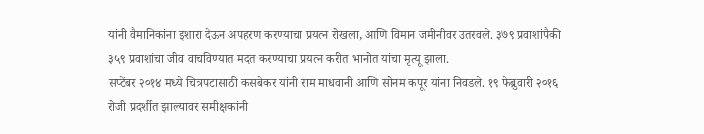यांनी वैमानिकांना इशारा देऊन अपहरण करण्याचा प्रयत्न रोखला, आणि विमान जमीनीवर उतरवले. ३७९ प्रवाशांपैकी ३५९ प्रवाशांचा जीव वाचविण्यात मदत करण्याचा प्रयत्न करीत भानोत यांचा मृत्यू झाला.
सप्टेंबर २०१४ मध्ये चित्रपटासाठी कसबेकर यांनी राम माधवानी आणि सोनम कपूर यांना निवडले. १९ फेब्रुवारी २०१६ रोजी प्रदर्शीत झाल्यावर समीक्षकांनी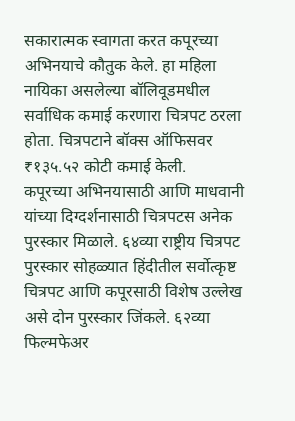सकारात्मक स्वागता करत कपूरच्या अभिनयाचे कौतुक केले. हा महिला नायिका असलेल्या बॉलिवूडमधील सर्वाधिक कमाई करणारा चित्रपट ठरला होता. चित्रपटाने बॉक्स ऑफिसवर ₹१३५.५२ कोटी कमाई केली.
कपूरच्या अभिनयासाठी आणि माधवानी यांच्या दिग्दर्शनासाठी चित्रपटस अनेक पुरस्कार मिळाले. ६४व्या राष्ट्रीय चित्रपट पुरस्कार सोहळ्यात हिंदीतील सर्वोत्कृष्ट चित्रपट आणि कपूरसाठी विशेष उल्लेख असे दोन पुरस्कार जिंकले. ६२व्या फिल्मफेअर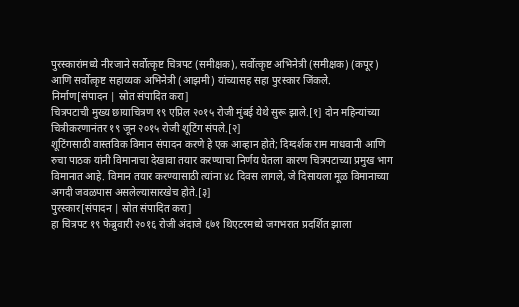पुरस्कारांमध्ये नीरजाने सर्वोत्कृष्ट चित्रपट (समीक्षक), सर्वोत्कृष्ट अभिनेत्री (समीक्षक) (कपूर) आणि सर्वोत्कृष्ट सहाय्यक अभिनेत्री (आझमी) यांच्यासह सहा पुरस्कार जिंकले.
निर्माण[संपादन | स्रोत संपादित करा]
चित्रपटाची मुख्य छायाचित्रण १९ एप्रिल २०१५ रोजी मुंबई येथे सुरू झाले.[१] दोन महिन्यांच्या चित्रीकरणानंतर १९ जून २०१५ रोजी शूटिंग संपले.[२]
शूटिंगसाठी वास्तविक विमान संपादन करणे हे एक आव्हान होते; दिग्दर्शक राम माधवानी आणि रुचा पाठक यांनी विमानाचा देखावा तयार करण्याचा निर्णय घेतला कारण चित्रपटाच्या प्रमुख भाग विमानात आहे. विमान तयार करण्यासाठी त्यांना ४८ दिवस लागले, जे दिसायला मूळ विमानाच्या अगदी जवळपास असलेल्यासारखेच होते.[३]
पुरस्कार[संपादन | स्रोत संपादित करा]
हा चित्रपट १९ फेब्रुवारी २०१६ रोजी अंदाजे ६७१ थिएटरमध्ये जगभरात प्रदर्शित झाला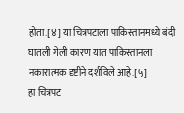होता.[४] या चित्रपटाला पाकिस्तानमध्ये बंदी घातली गेली कारण यात पाकिस्तानला नकारात्मक दृष्टीने दर्शविले आहे.[५]
हा चित्रपट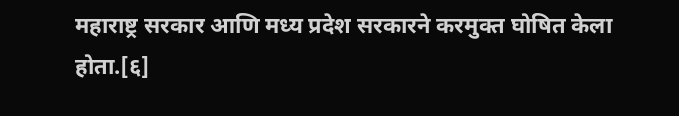महाराष्ट्र सरकार आणि मध्य प्रदेश सरकारने करमुक्त घोषित केला होता.[६]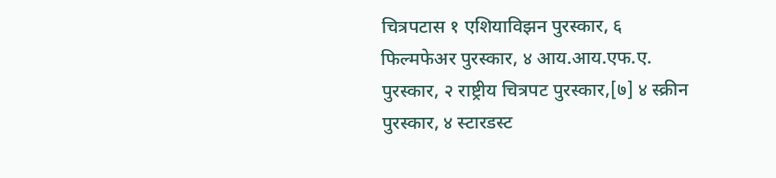चित्रपटास १ एशियाविझन पुरस्कार, ६ फिल्मफेअर पुरस्कार, ४ आय.आय.एफ.ए. पुरस्कार, २ राष्ट्रीय चित्रपट पुरस्कार,[७] ४ स्क्रीन पुरस्कार, ४ स्टारडस्ट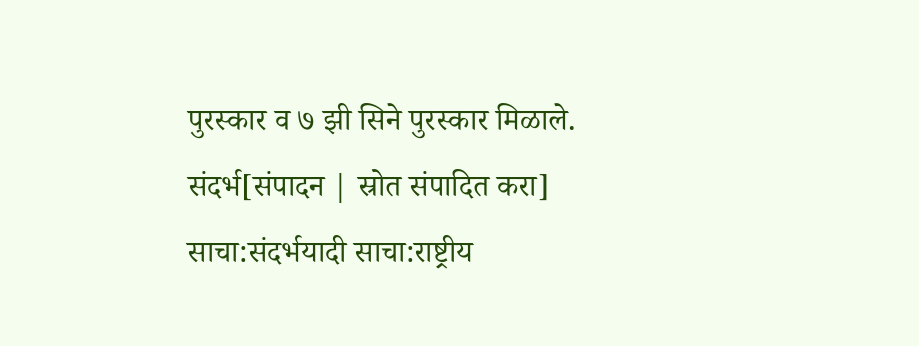पुरस्कार व ७ झी सिने पुरस्कार मिळाले.
संदर्भ[संपादन | स्रोत संपादित करा]
साचा:संदर्भयादी साचा:राष्ट्रीय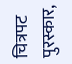चित्रपट पुरस्कार,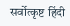सर्वोत्कृष्ट हिंदी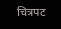चित्रपट